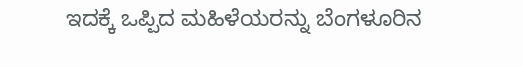ಇದಕ್ಕೆ ಒಪ್ಪಿದ ಮಹಿಳೆಯರನ್ನು ಬೆಂಗಳೂರಿನ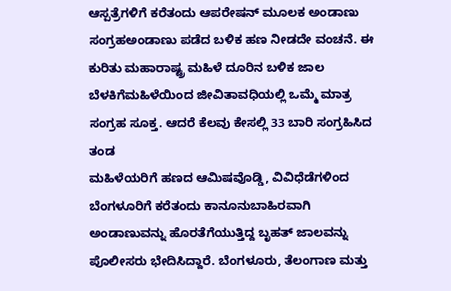ಆಸ್ಪತ್ರೆಗಳಿಗೆ ಕರೆತಂದು ಆಪರೇಷನ್ ಮೂಲಕ ಅಂಡಾಣು ಸಂಗ್ರಹಅಂಡಾಣು ಪಡೆದ ಬಳಿಕ ಹಣ ನೀಡದೇ ವಂಚನೆ. ಈ ಕುರಿತು ಮಹಾರಾಷ್ಟ್ರ ಮಹಿಳೆ ದೂರಿನ ಬಳಿಕ ಜಾಲ ಬೆಳಕಿಗೆಮಹಿಳೆಯಿಂದ ಜೀವಿತಾವಧಿಯಲ್ಲಿ ಒಮ್ಮೆ ಮಾತ್ರ ಸಂಗ್ರಹ ಸೂಕ್ತ. ಆದರೆ ಕೆಲವು ಕೇಸಲ್ಲಿ 33 ಬಾರಿ ಸಂಗ್ರಹಿಸಿದ ತಂಡ
ಮಹಿಳೆಯರಿಗೆ ಹಣದ ಆಮಿಷವೊಡ್ಡಿ, ವಿವಿಧೆಡೆಗಳಿಂದ ಬೆಂಗಳೂರಿಗೆ ಕರೆತಂದು ಕಾನೂನುಬಾಹಿರವಾಗಿ ಅಂಡಾಣುವನ್ನು ಹೊರತೆಗೆಯುತ್ತಿದ್ದ ಬೃಹತ್ ಜಾಲವನ್ನು ಪೊಲೀಸರು ಭೇದಿಸಿದ್ದಾರೆ. ಬೆಂಗಳೂರು, ತೆಲಂಗಾಣ ಮತ್ತು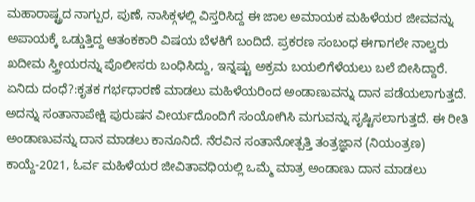ಮಹಾರಾಷ್ಟ್ರದ ನಾಗ್ಪುರ, ಪುಣೆ, ನಾಸಿಕ್ಗಳಲ್ಲಿ ವಿಸ್ತರಿಸಿದ್ದ ಈ ಜಾಲ ಅಮಾಯಕ ಮಹಿಳೆಯರ ಜೀವವನ್ನು ಅಪಾಯಕ್ಕೆ ಒಡ್ಡುತ್ತಿದ್ದ ಆತಂಕಕಾರಿ ವಿಷಯ ಬೆಳಕಿಗೆ ಬಂದಿದೆ. ಪ್ರಕರಣ ಸಂಬಂಧ ಈಗಾಗಲೇ ನಾಲ್ವರು ಖದೀಮ ಸ್ತ್ರೀಯರನ್ನು ಪೊಲೀಸರು ಬಂಧಿಸಿದ್ದು, ಇನ್ನಷ್ಟು ಅಕ್ರಮ ಬಯಲಿಗೆಳೆಯಲು ಬಲೆ ಬೀಸಿದ್ದಾರೆ.
ಏನಿದು ದಂಧೆ?:ಕೃತಕ ಗರ್ಭಧಾರಣೆ ಮಾಡಲು ಮಹಿಳೆಯರಿಂದ ಅಂಡಾಣುವನ್ನು ದಾನ ಪಡೆಯಲಾಗುತ್ತದೆ. ಅದನ್ನು ಸಂತಾನಾಪೇಕ್ಷಿ ಪುರುಷನ ವೀರ್ಯದೊಂದಿಗೆ ಸಂಯೋಗಿಸಿ ಮಗುವನ್ನು ಸೃಷ್ಟಿಸಲಾಗುತ್ತದೆ. ಈ ರೀತಿ ಅಂಡಾಣುವನ್ನು ದಾನ ಮಾಡಲು ಕಾನೂನಿದೆ. ನೆರವಿನ ಸಂತಾನೋತ್ಪತ್ತಿ ತಂತ್ರಜ್ಞಾನ (ನಿಯಂತ್ರಣ) ಕಾಯ್ದೆ-2021, ಓರ್ವ ಮಹಿಳೆಯರ ಜೀವಿತಾವಧಿಯಲ್ಲಿ ಒಮ್ಮೆ ಮಾತ್ರ ಅಂಡಾಣು ದಾನ ಮಾಡಲು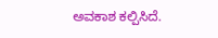ಅವಕಾಶ ಕಲ್ಪಿಸಿದೆ.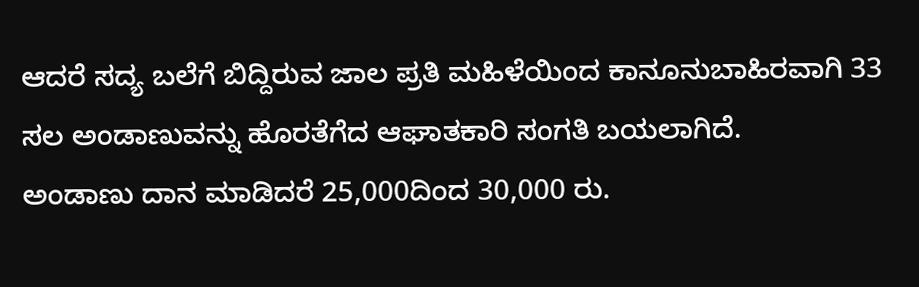ಆದರೆ ಸದ್ಯ ಬಲೆಗೆ ಬಿದ್ದಿರುವ ಜಾಲ ಪ್ರತಿ ಮಹಿಳೆಯಿಂದ ಕಾನೂನುಬಾಹಿರವಾಗಿ 33 ಸಲ ಅಂಡಾಣುವನ್ನು ಹೊರತೆಗೆದ ಆಘಾತಕಾರಿ ಸಂಗತಿ ಬಯಲಾಗಿದೆ.
ಅಂಡಾಣು ದಾನ ಮಾಡಿದರೆ 25,000ದಿಂದ 30,000 ರು.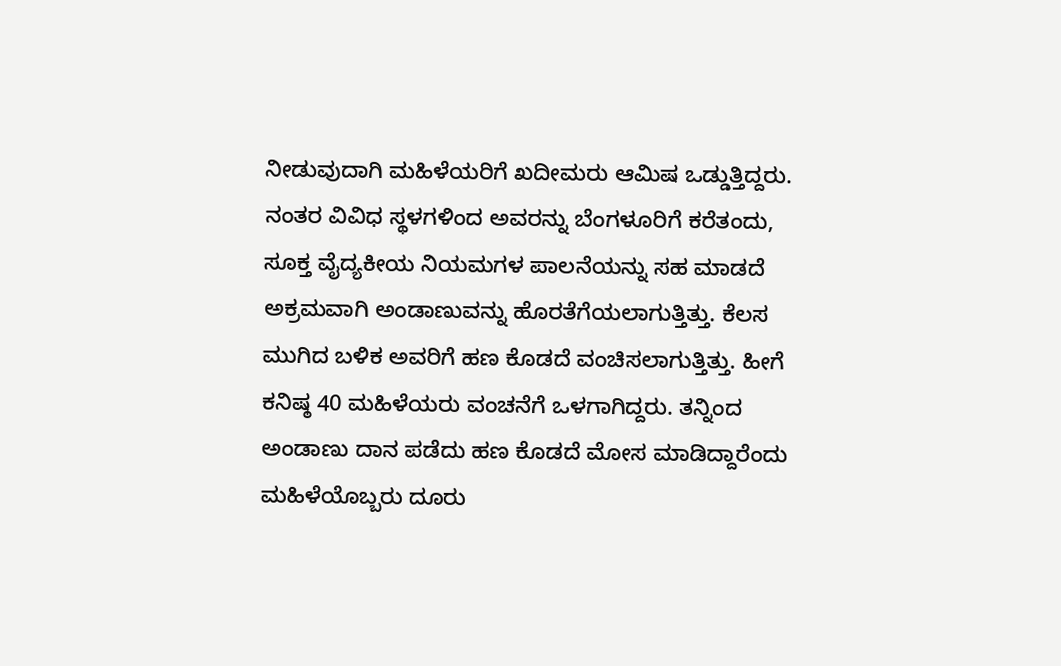ನೀಡುವುದಾಗಿ ಮಹಿಳೆಯರಿಗೆ ಖದೀಮರು ಆಮಿಷ ಒಡ್ಡುತ್ತಿದ್ದರು. ನಂತರ ವಿವಿಧ ಸ್ಥಳಗಳಿಂದ ಅವರನ್ನು ಬೆಂಗಳೂರಿಗೆ ಕರೆತಂದು, ಸೂಕ್ತ ವೈದ್ಯಕೀಯ ನಿಯಮಗಳ ಪಾಲನೆಯನ್ನು ಸಹ ಮಾಡದೆ ಅಕ್ರಮವಾಗಿ ಅಂಡಾಣುವನ್ನು ಹೊರತೆಗೆಯಲಾಗುತ್ತಿತ್ತು. ಕೆಲಸ ಮುಗಿದ ಬಳಿಕ ಅವರಿಗೆ ಹಣ ಕೊಡದೆ ವಂಚಿಸಲಾಗುತ್ತಿತ್ತು. ಹೀಗೆ ಕನಿಷ್ಠ 40 ಮಹಿಳೆಯರು ವಂಚನೆಗೆ ಒಳಗಾಗಿದ್ದರು. ತನ್ನಿಂದ ಅಂಡಾಣು ದಾನ ಪಡೆದು ಹಣ ಕೊಡದೆ ಮೋಸ ಮಾಡಿದ್ದಾರೆಂದು ಮಹಿಳೆಯೊಬ್ಬರು ದೂರು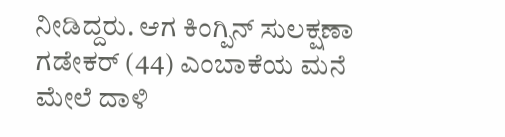ನೀಡಿದ್ದರು. ಆಗ ಕಿಂಗ್ಪಿನ್ ಸುಲಕ್ಷಣಾ ಗಡೇಕರ್ (44) ಎಂಬಾಕೆಯ ಮನೆ ಮೇಲೆ ದಾಳಿ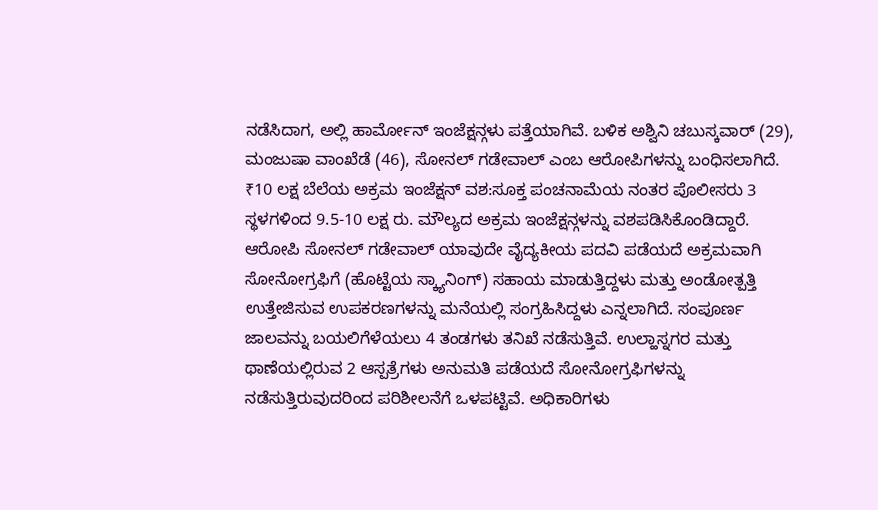ನಡೆಸಿದಾಗ, ಅಲ್ಲಿ ಹಾರ್ಮೋನ್ ಇಂಜೆಕ್ಷನ್ಗಳು ಪತ್ತೆಯಾಗಿವೆ. ಬಳಿಕ ಅಶ್ವಿನಿ ಚಬುಸ್ಕವಾರ್ (29), ಮಂಜುಷಾ ವಾಂಖೆಡೆ (46), ಸೋನಲ್ ಗಡೇವಾಲ್ ಎಂಬ ಆರೋಪಿಗಳನ್ನು ಬಂಧಿಸಲಾಗಿದೆ.
₹10 ಲಕ್ಷ ಬೆಲೆಯ ಅಕ್ರಮ ಇಂಜೆಕ್ಷನ್ ವಶ:ಸೂಕ್ತ ಪಂಚನಾಮೆಯ ನಂತರ ಪೊಲೀಸರು 3 ಸ್ಥಳಗಳಿಂದ 9.5-10 ಲಕ್ಷ ರು. ಮೌಲ್ಯದ ಅಕ್ರಮ ಇಂಜೆಕ್ಷನ್ಗಳನ್ನು ವಶಪಡಿಸಿಕೊಂಡಿದ್ದಾರೆ. ಆರೋಪಿ ಸೋನಲ್ ಗಡೇವಾಲ್ ಯಾವುದೇ ವೈದ್ಯಕೀಯ ಪದವಿ ಪಡೆಯದೆ ಅಕ್ರಮವಾಗಿ ಸೋನೋಗ್ರಫಿಗೆ (ಹೊಟ್ಟೆಯ ಸ್ಕ್ಯಾನಿಂಗ್) ಸಹಾಯ ಮಾಡುತ್ತಿದ್ದಳು ಮತ್ತು ಅಂಡೋತ್ಪತ್ತಿ ಉತ್ತೇಜಿಸುವ ಉಪಕರಣಗಳನ್ನು ಮನೆಯಲ್ಲಿ ಸಂಗ್ರಹಿಸಿದ್ದಳು ಎನ್ನಲಾಗಿದೆ. ಸಂಪೂರ್ಣ ಜಾಲವನ್ನು ಬಯಲಿಗೆಳೆಯಲು 4 ತಂಡಗಳು ತನಿಖೆ ನಡೆಸುತ್ತಿವೆ. ಉಲ್ಹಾಸ್ನಗರ ಮತ್ತು ಥಾಣೆಯಲ್ಲಿರುವ 2 ಆಸ್ಪತ್ರೆಗಳು ಅನುಮತಿ ಪಡೆಯದೆ ಸೋನೋಗ್ರಫಿಗಳನ್ನು ನಡೆಸುತ್ತಿರುವುದರಿಂದ ಪರಿಶೀಲನೆಗೆ ಒಳಪಟ್ಟಿವೆ. ಅಧಿಕಾರಿಗಳು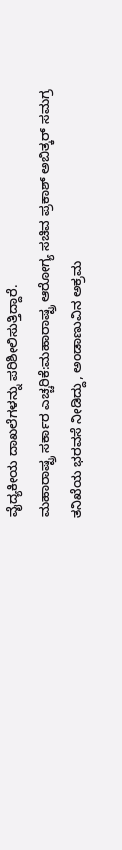ವೈದ್ಯಕೀಯ ದಾಖಲೆಗಳನ್ನು ಪರಿಶೀಲಿಸುತ್ತಿದ್ದಾರೆ.
ಮಹಾರಾಷ್ಟ್ರ ಸರ್ಕಾರ ಎಚ್ಚರಿಕೆ:ಮಹಾರಾಷ್ಟ್ರ ಆರೋಗ್ಯ ಸಚಿವ ಪ್ರಕಾಶ್ ಅಬಿತ್ಕರ್ ಸಮಗ್ರ ತನಿಖೆಯ ಭರವಸೆ ನೀಡಿದ್ದು, ಅಂಡಾಣುವಿನ ಅಕ್ರಮ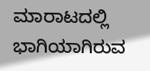ಮಾರಾಟದಲ್ಲಿ ಭಾಗಿಯಾಗಿರುವ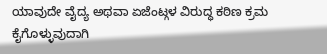ಯಾವುದೇ ವೈದ್ಯ ಅಥವಾ ಏಜೆಂಟ್ಗಳ ವಿರುದ್ಧ ಕಠಿಣ ಕ್ರಮ ಕೈಗೊಳ್ಳುವುದಾಗಿ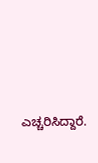ಎಚ್ಚರಿಸಿದ್ದಾರೆ.